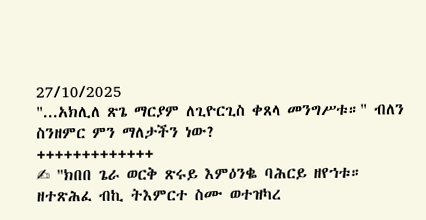27/10/2025
"...አክሊለ ጽጌ ማርያም ለጊዮርጊስ ቀጸላ መንግሥቱ።" ብለን ስንዘምር ምን ማለታችን ነው?
+++++++++++++
✍ "ክበበ ጌራ ወርቅ ጽሩይ እምዕንቈ ባሕርይ ዘየኀቱ። ዘተጽሕፈ ብኪ ትእምርተ ስሙ ወተዝካረ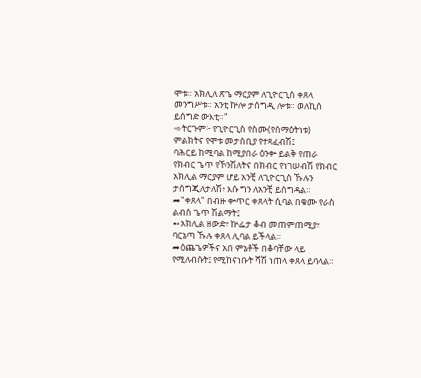ሞቱ። አክሊለ ጽጌ ማርያም ለጊዮርጊስ ቀጸላ መንግሥቱ። አንቲ ኵሎ ታሰግዲ ሎቱ። ወለኪሰ ይሰግድ ውእቲ።"
➾ትርጉም፦ የጊዮርጊስ የስሙ(የሰማዕትነቱ) ምልክትና የሞቱ መታሰቢያ የተጻፈብሽ፤
ባሕርይ ከሚባል ከሚያበራ ዕንቍ ይልቅ የጠራ የክብር ጌጥ የኾንሽለትና በክብር የነገሠብሽ የክብር አክሊል ማርያም ሆይ አንቺ ለጊዮርጊስ ኹሉን ታሰግጂለታለሽ፥ እሱ ግን ለአንቺ ይሰግዳል።
➦"ቀጸላ" በብዙ ቍጥር ቀጸላት ሲባል በቁሙ የራስ ልብስ ጌጥ ሽልማት፤
➻አክሊል ዘውድ፣ ኵፌታ ቆብ መጠምጠሚያ፣ ባርኔጣ ኹሉ ቀጸላ ሊባል ይችላል።
➦ዕጨጌዎችና አበ ምኔቶች በቆባቸው ላይ የሚለብሱት፤ የሚከናነቡት ሻሽ ነጠላ ቀጸላ ይባላል።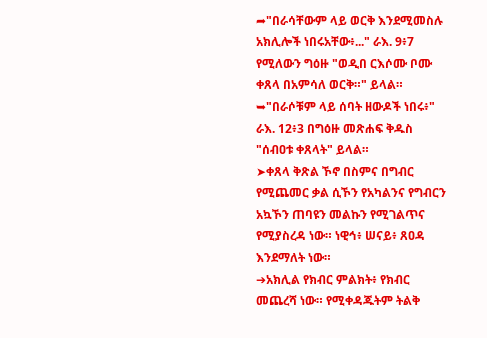➦"በራሳቸውም ላይ ወርቅ እንደሚመስሉ አክሊሎች ነበሩአቸው፥..." ራእ. 9፥7 የሚለውን ግዕዙ "ወዲበ ርእሶሙ ቦሙ ቀጸላ በአምሳለ ወርቅ።" ይላል።
➥"በራሶቹም ላይ ሰባት ዘውዶች ነበሩ፥" ራእ. 12፥3 በግዕዙ መጽሐፍ ቅዱስ "ሰብዐቱ ቀጸላት" ይላል።
➤ቀጸላ ቅጽል ኾኖ በስምና በግብር የሚጨመር ቃል ሲኾን የአካልንና የግብርን አኳኾን ጠባዩን መልኩን የሚገልጥና የሚያስረዳ ነው። ነዊኅ፥ ሠናይ፥ ጸዐዳ እንደማለት ነው።
➔አክሊል የክብር ምልክት፥ የክብር መጨረሻ ነው። የሚቀዳጁትም ትልቅ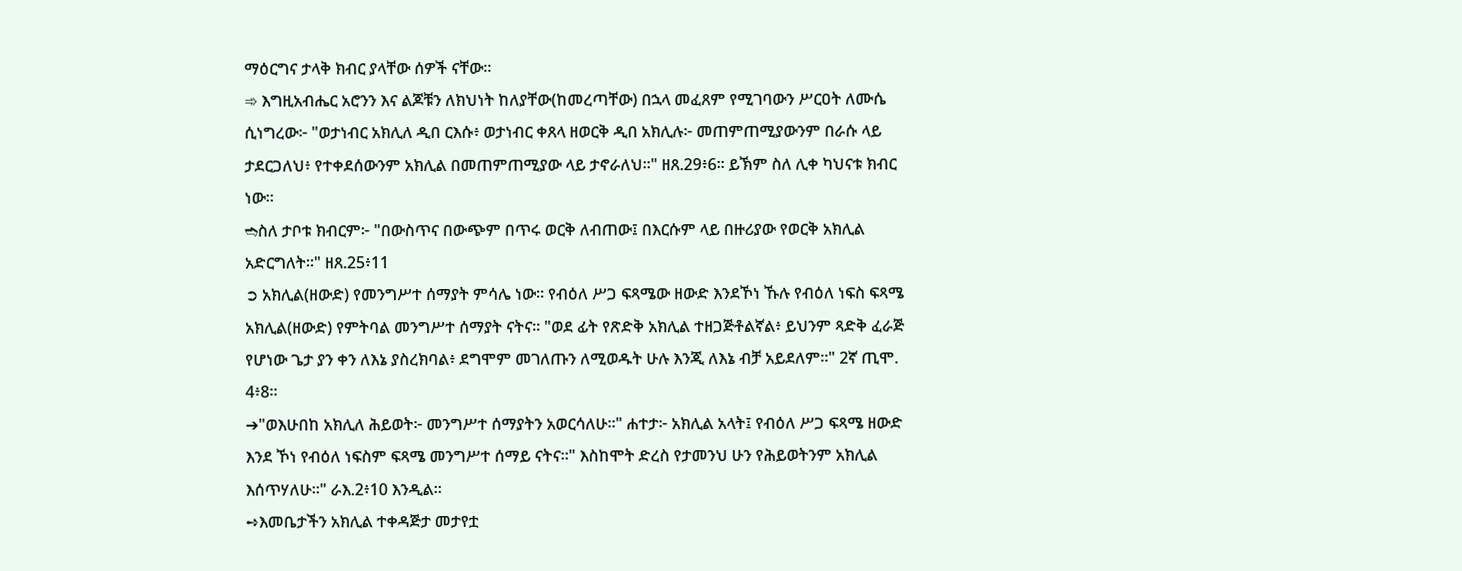ማዕርግና ታላቅ ክብር ያላቸው ሰዎች ናቸው።
➾ እግዚአብሔር አሮንን እና ልጆቹን ለክህነት ከለያቸው(ከመረጣቸው) በኋላ መፈጸም የሚገባውን ሥርዐት ለሙሴ ሲነግረው፦ "ወታነብር አክሊለ ዲበ ርእሱ፥ ወታነብር ቀጸላ ዘወርቅ ዲበ አክሊሉ፦ መጠምጠሚያውንም በራሱ ላይ ታደርጋለህ፥ የተቀደሰውንም አክሊል በመጠምጠሚያው ላይ ታኖራለህ።" ዘጸ.29፥6። ይኽም ስለ ሊቀ ካህናቱ ክብር ነው።
➬ስለ ታቦቱ ክብርም፦ "በውስጥና በውጭም በጥሩ ወርቅ ለብጠው፤ በእርሱም ላይ በዙሪያው የወርቅ አክሊል አድርግለት።" ዘጸ.25፥11
➲ አክሊል(ዘውድ) የመንግሥተ ሰማያት ምሳሌ ነው። የብዕለ ሥጋ ፍጻሜው ዘውድ እንደኾነ ኹሉ የብዕለ ነፍስ ፍጻሜ አክሊል(ዘውድ) የምትባል መንግሥተ ሰማያት ናትና። "ወደ ፊት የጽድቅ አክሊል ተዘጋጅቶልኛል፥ ይህንም ጻድቅ ፈራጅ የሆነው ጌታ ያን ቀን ለእኔ ያስረክባል፥ ደግሞም መገለጡን ለሚወዱት ሁሉ እንጂ ለእኔ ብቻ አይደለም።" 2ኛ ጢሞ. 4፥8።
➔"ወእሁበከ አክሊለ ሕይወት፦ መንግሥተ ሰማያትን አወርሳለሁ።" ሐተታ፦ አክሊል አላት፤ የብዕለ ሥጋ ፍጻሜ ዘውድ እንደ ኾነ የብዕለ ነፍስም ፍጻሜ መንግሥተ ሰማይ ናትና።" እስከሞት ድረስ የታመንህ ሁን የሕይወትንም አክሊል እሰጥሃለሁ።" ራእ.2፥10 እንዲል።
➺እመቤታችን አክሊል ተቀዳጅታ መታየቷ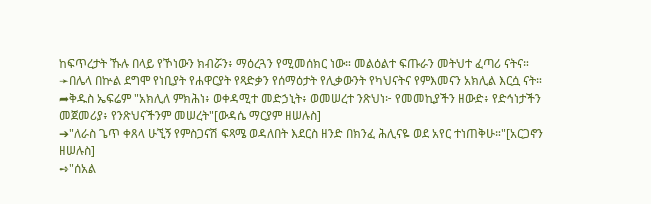ከፍጥረታት ኹሉ በላይ የኾነውን ክብሯን፥ ማዕረጓን የሚመሰክር ነው። መልዕልተ ፍጡራን መትህተ ፈጣሪ ናትና።
➛በሌላ በኵል ደግሞ የነቢያት የሐዋርያት የጻድቃን የሰማዕታት የሊቃውንት የካህናትና የምእመናን አክሊል እርሷ ናት።
➦ቅዱስ ኤፍሬም "አክሊለ ምክሕነ፥ ወቀዳሚተ መድኃኒት፥ ወመሠረተ ንጽህነ፦ የመመኪያችን ዘውድ፥ የድኅነታችን መጀመሪያ፥ የንጽህናችንም መሠረት"[ውዳሴ ማርያም ዘሠሉስ]
➔"ለራስ ጌጥ ቀጸላ ሁኚኝ የምስጋናሽ ፍጻሜ ወዳለበት እደርስ ዘንድ በክንፈ ሕሊናዬ ወደ አየር ተነጠቅሁ።"[አርጋኖን ዘሠሉስ]
➺"ሰአል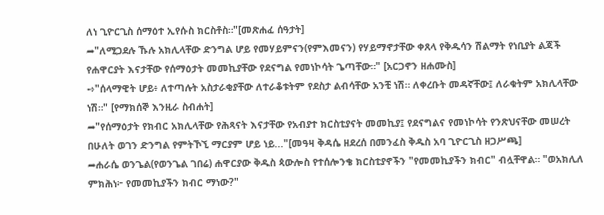ለነ ጊዮርጊስ ሰማዕተ ኢየሱስ ክርስቶስ።"[መጽሐፈ ሰዓታት]
➦"ለሚጋደሉ ኹሉ አክሊላቸው ድንግል ሆይ የመሃይምናን(የምእመናን) የሃይማኖታቸው ቀጸላ የቅዱሳን ሽልማት የነቢያት ልጃች የሐዋርያት እናታቸው የሰማዕታት መመኪያቸው የደናግል የመነኮሳት ጌጣቸው።" [አርጋኖን ዘሐሙስ]
➺"ሰላማዊት ሆይ፥ ለተጣሉት አስታራቂያቸው ለተራቆቱትም የደስታ ልብሳቸው አንቺ ነሽ። ለቀረቡት መዳኛቸው፤ ለራቁትም አክሊላቸው ነሽ።" [የማክሰኞ እንዚራ ስብሐት]
➦"የሰማዕታት የክብር አክሊላቸው የሕጻናት እናታቸው የአብያተ ክርስቲያናት መመኪያ፤ የደናግልና የመነኮሳት የንጽህናቸው መሠረት በሁለት ወገን ድንግል የምትኾኚ ማርያም ሆይ ነይ..."[መዓዛ ቅዳሴ ዘደረሰ በመንፈስ ቅዱስ አባ ጊዮርጊስ ዘጋሥጫ]
➦ሐራሴ ወንጌል(የወንጌል ገበሬ) ሐዋርያው ቅዱስ ጳውሎስ የተሰሎንቄ ክርስቲያኖችን "የመመኪያችን ክብር" ብሏቸዋል። "ወአክሊለ ምክሕነ፦ የመመኪያችን ክብር ማነው?"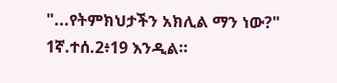"...የትምክህታችን አክሊል ማን ነው?" 1ኛ.ተሰ.2፥19 እንዲል።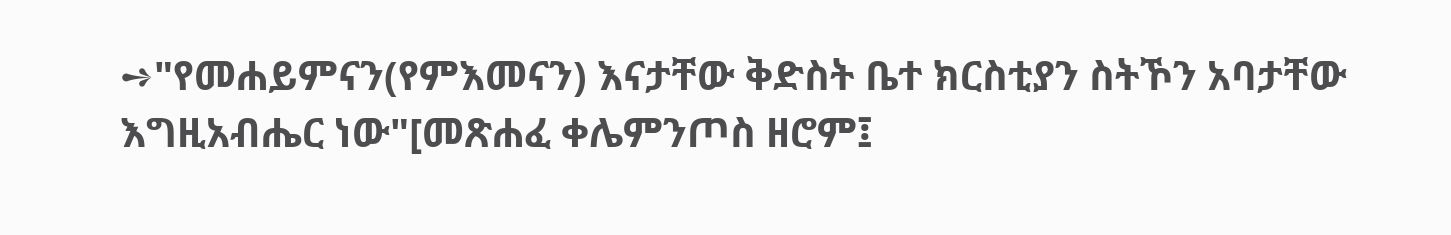➺"የመሐይምናን(የምእመናን) እናታቸው ቅድስት ቤተ ክርስቲያን ስትኾን አባታቸው እግዚአብሔር ነው"[መጽሐፈ ቀሌምንጦስ ዘሮም፤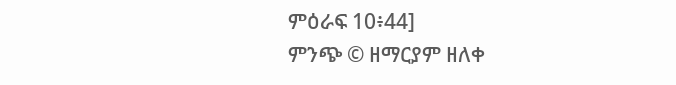ምዕራፍ 10፥44]
ምንጭ © ዘማርያም ዘለቀ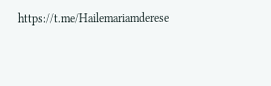https://t.me/Hailemariamderese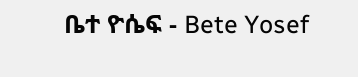ቤተ ዮሴፍ - Bete Yosef